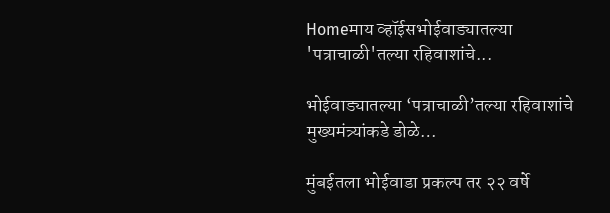Homeमाय व्हॉईसभोईवाड्यातल्या 'पत्राचाळी'तल्या रहिवाशांचे...

भोईवाड्यातल्या ‘पत्राचाळी’तल्या रहिवाशांचे मुख्यमंत्र्यांकडे डोळे…

मुंबईतला भोईवाडा प्रकल्प तर २२ वर्षे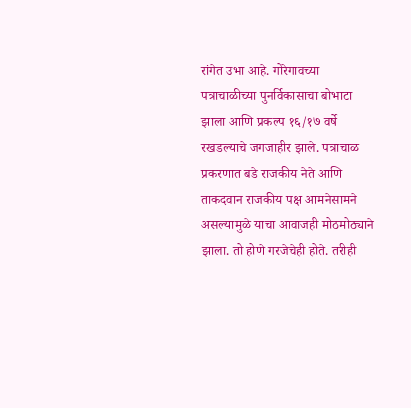रांगेत उभा आहे. गोरेगावच्या पत्राचाळीच्या पुनर्विकासाचा बोभाटा झाला आणि प्रकल्प १६/१७ वर्षे रखडल्याचे जगजाहीर झाले. पत्राचाळ प्रकरणात बडे राजकीय नेते आणि ताकदवान राजकीय पक्ष आमनेसामने असल्यामुळे याचा आवाजही मोठमोठ्याने झाला. तो होणे गरजेचेही होते. तरीही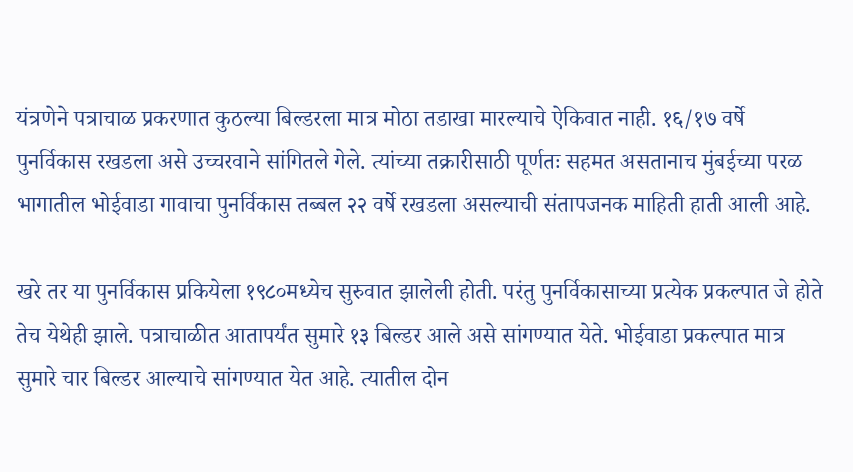यंत्रणेने पत्राचाळ प्रकरणात कुठल्या बिल्डरला मात्र मोठा तडाखा मारल्याचे ऐकिवात नाही. १६/१७ वर्षे पुनर्विकास रखडला असे उच्चरवाने सांगितले गेले. त्यांच्या तक्रारीसाठी पूर्णतः सहमत असतानाच मुंबईच्या परळ भागातील भोईवाडा गावाचा पुनर्विकास तब्बल २२ वर्षे रखडला असल्याची संतापजनक माहिती हाती आली आहे.

खरे तर या पुनर्विकास प्रकियेला १९८०मध्येच सुरुवात झालेली होती. परंतु पुनर्विकासाच्या प्रत्येक प्रकल्पात जे होते तेच येथेही झाले. पत्राचाळीत आतापर्यंत सुमारे १३ बिल्डर आले असे सांगण्यात येते. भोईवाडा प्रकल्पात मात्र सुमारे चार बिल्डर आल्याचे सांगण्यात येत आहे. त्यातील दोन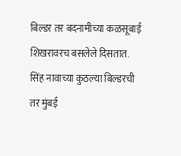बिल्डर तर बदनामीच्या कळसूबाई शिखरावरच बसलेले दिसतात. सिंह नावाच्या कुठल्या बिल्डरची तर मुंबई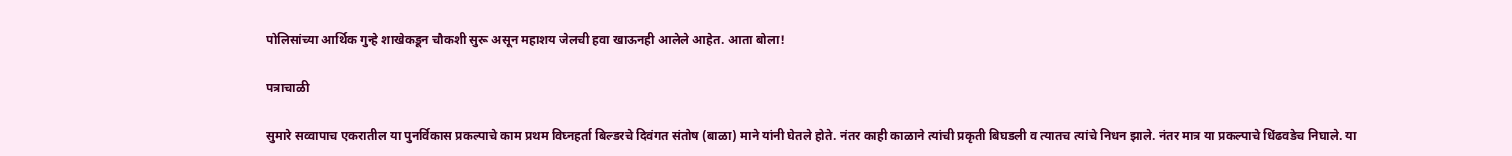पोलिसांच्या आर्थिक गुन्हे शाखेकडून चौकशी सुरू असून महाशय जेलची हवा खाऊनही आलेले आहेत. आता बोला!

पत्राचाळी

सुमारे सव्वापाच एकरातील या पुनर्विकास प्रकल्पाचे काम प्रथम विघ्नहर्ता बिल्डरचे दिवंगत संतोष (बाळा) माने यांनी घेतले होते. नंतर काही काळाने त्यांची प्रकृती बिघडली व त्यातच त्यांचे निधन झाले. नंतर मात्र या प्रकल्पाचे धिंढवडेच निघाले. या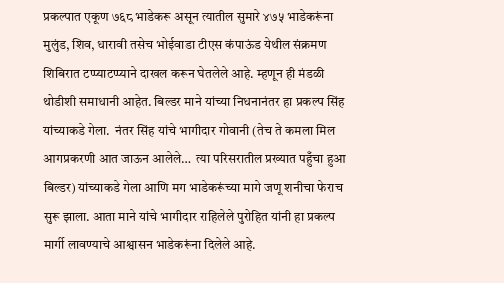प्रकल्पात एकूण ७६८ भाडेकरू असून त्यातील सुमारे ४७५ भाडेकरूंना मुलुंड, शिव, धारावी तसेच भोईवाडा टीएस कंपाऊंड येथील संक्रमण शिबिरात टप्प्याटप्प्याने दाखल करून घेतलेले आहे. म्हणून ही मंडळी थोडीशी समाधानी आहेत. बिल्डर माने यांच्या निधनानंतर हा प्रकल्प सिंह यांच्याकडे गेला.  नंतर सिंह यांचे भागीदार गोवानी (तेच ते कमला मिल आगप्रकरणी आत जाऊन आलेले…  त्या परिसरातील प्रख्यात पहुँचा हुआ बिल्डर) यांच्याकडे गेला आणि मग भाडेकरूंच्या मागे जणू शनीचा फेराच सुरू झाला. आता माने यांचे भागीदार राहिलेले पुरोहित यांनी हा प्रकल्प मार्गी लावण्याचे आश्वासन भाडेकरूंना दिलेले आहे.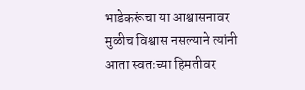भाडेकरूंचा या आश्वासनावर मुळीच विश्वास नसल्याने त्यांनी आता स्वतःच्या हिमतीवर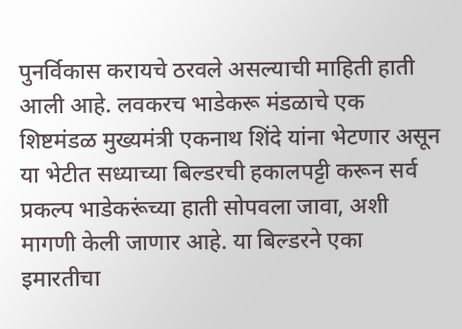पुनर्विकास करायचे ठरवले असल्याची माहिती हाती आली आहे. लवकरच भाडेकरू मंडळाचे एक शिष्टमंडळ मुख्यमंत्री एकनाथ शिंदे यांना भेटणार असून या भेटीत सध्याच्या बिल्डरची हकालपट्टी करून सर्व प्रकल्प भाडेकरूंच्या हाती सोपवला जावा, अशी मागणी केली जाणार आहे. या बिल्डरने एका इमारतीचा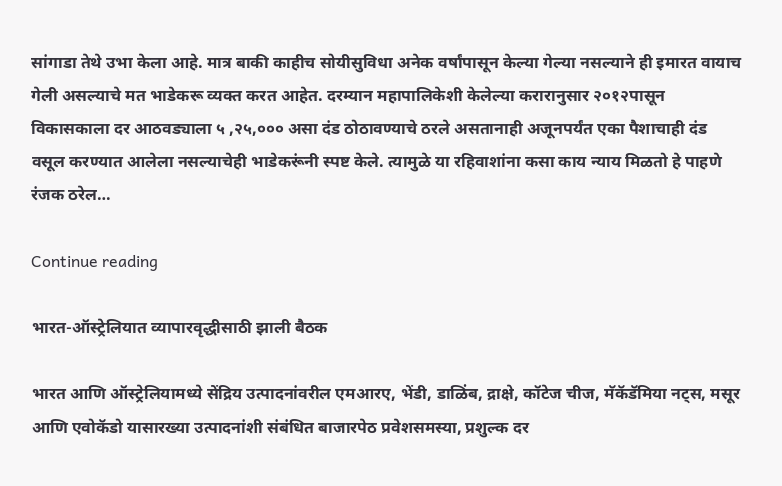सांगाडा तेथे उभा केला आहे. मात्र बाकी काहीच सोयीसुविधा अनेक वर्षांपासून केल्या गेल्या नसल्याने ही इमारत वायाच गेली असल्याचे मत भाडेकरू व्यक्त करत आहेत. दरम्यान महापालिकेशी केलेल्या करारानुसार २०१२पासून विकासकाला दर आठवड्याला ५ ,२५,००० असा दंड ठोठावण्याचे ठरले असतानाही अजूनपर्यंत एका पैशाचाही दंड वसूल करण्यात आलेला नसल्याचेही भाडेकरूंनी स्पष्ट केले. त्यामुळे या रहिवाशांना कसा काय न्याय मिळतो हे पाहणे रंजक ठरेल…

Continue reading

भारत-ऑस्ट्रेलियात व्यापारवृद्धीसाठी झाली बैठक

भारत आणि ऑस्ट्रेलियामध्ये सेंद्रिय उत्पादनांवरील एमआरए, भेंडी, डाळिंब, द्राक्षे, कॉटेज चीज, मॅकॅडॅमिया नट्स, मसूर आणि एवोकॅडो यासारख्या उत्पादनांशी संबंधित बाजारपेठ प्रवेशसमस्या, प्रशुल्क दर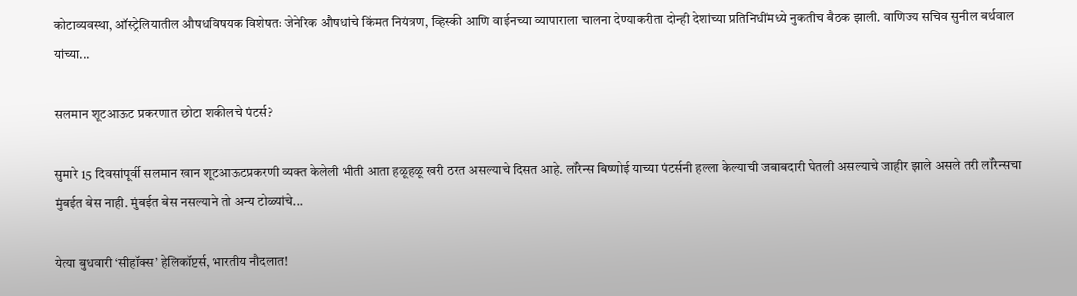कोटाव्यवस्था, ऑस्ट्रेलियातील औषधविषयक विशेषतः जेनेरिक औषधांचे किंमत नियंत्रण, व्हिस्की आणि वाईनच्या व्यापाराला चालना देण्याकरीता दोन्ही देशांच्या प्रतिनिधींमध्ये नुकतीच बैठक झाली. वाणिज्य सचिव सुनील बर्थवाल यांच्या...

सलमान शूटआऊट प्रकरणात छोटा शकीलचे पंटर्स?

सुमारे 15 दिवसांपूर्वी सलमान खान शूटआऊटप्रकरणी व्यक्त केलेली भीती आता हळूहळू खरी ठरत असल्याचे दिसत आहे. लॉरेन्स बिष्णोई याच्या पंटर्सनी हल्ला केल्याची जबाबदारी घेतली असल्याचे जाहीर झाले असले तरी लॉरेन्सचा मुंबईत बेस नाही. मुंबईत बेस नसल्याने तो अन्य टोळ्यांचे...

येत्या बुधवारी ‘सीहॉक्स’ हेलिकॉप्टर्स, भारतीय नौदलात!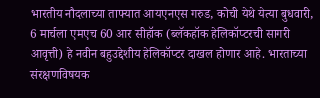भारतीय नौदलाच्या ताफ्यात आयएनएस गरुड, कोची येथे येत्या बुधवारी, 6 मार्चला एमएच 60 आर सीहॉक (ब्लॅकहॉक हेलिकॉप्टरची सागरी आवृत्ती) हे नवीन बहुउद्देशीय हेलिकॉप्टर दाखल होणार आहे. भारताच्या संरक्षणविषयक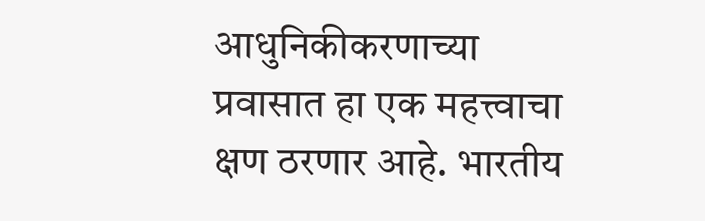आधुनिकीकरणाच्या प्रवासात हा एक महत्त्वाचा क्षण ठरणार आहे. भारतीय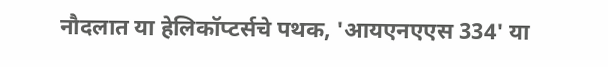नौदलात या हेलिकॉप्टर्सचे पथक, 'आयएनएएस 334' या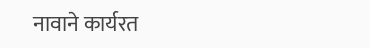नावाने कार्यरत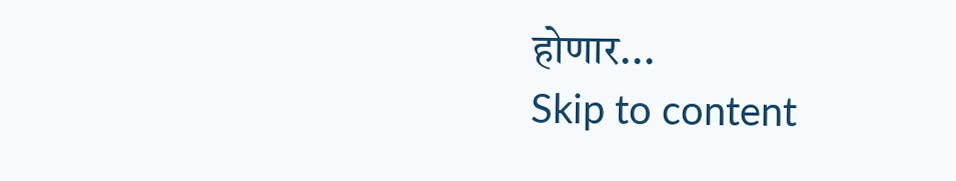होणार...
Skip to content